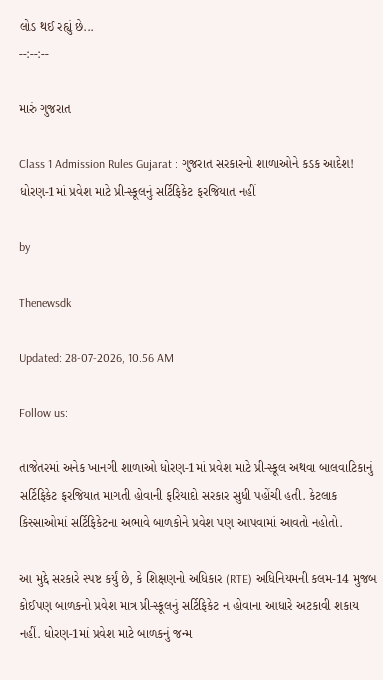લોડ થઈ રહ્યું છે...
--:--:--

મારું ગુજરાત

Class 1 Admission Rules Gujarat : ગુજરાત સરકારનો શાળાઓને કડક આદેશ! ધોરણ-1માં પ્રવેશ માટે પ્રી-સ્કૂલનું સર્ટિફિકેટ ફરજિયાત નહીં

by

Thenewsdk

Updated: 28-07-2026, 10.56 AM

Follow us:

તાજેતરમાં અનેક ખાનગી શાળાઓ ધોરણ-1માં પ્રવેશ માટે પ્રી-સ્કૂલ અથવા બાલવાટિકાનું સર્ટિફિકેટ ફરજિયાત માગતી હોવાની ફરિયાદો સરકાર સુધી પહોંચી હતી. કેટલાક કિસ્સાઓમાં સર્ટિફિકેટના અભાવે બાળકોને પ્રવેશ પણ આપવામાં આવતો નહોતો.

આ મુદ્દે સરકારે સ્પષ્ટ કર્યું છે, કે શિક્ષણનો અધિકાર (RTE) અધિનિયમની કલમ-14 મુજબ કોઈપણ બાળકનો પ્રવેશ માત્ર પ્રી-સ્કૂલનું સર્ટિફિકેટ ન હોવાના આધારે અટકાવી શકાય નહીં. ધોરણ-1માં પ્રવેશ માટે બાળકનું જન્મ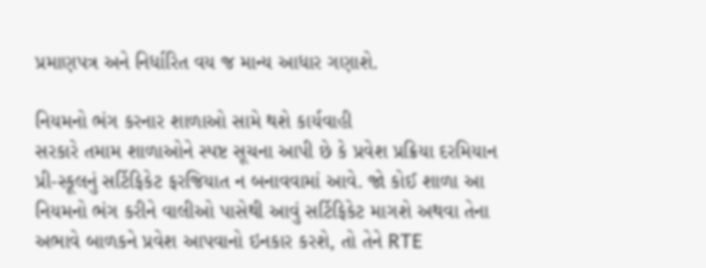પ્રમાણપત્ર અને નિર્ધારિત વય જ માન્ય આધાર ગણાશે.

નિયમનો ભંગ કરનાર શાળાઓ સામે થશે કાર્યવાહી
સરકારે તમામ શાળાઓને સ્પષ્ટ સૂચના આપી છે કે પ્રવેશ પ્રક્રિયા દરમિયાન પ્રી-સ્કૂલનું સર્ટિફિકેટ ફરજિયાત ન બનાવવામાં આવે. જો કોઈ શાળા આ નિયમનો ભંગ કરીને વાલીઓ પાસેથી આવું સર્ટિફિકેટ માગશે અથવા તેના અભાવે બાળકને પ્રવેશ આપવાનો ઇનકાર કરશે, તો તેને RTE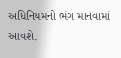અધિનિયમનો ભંગ માનવામાં આવશે.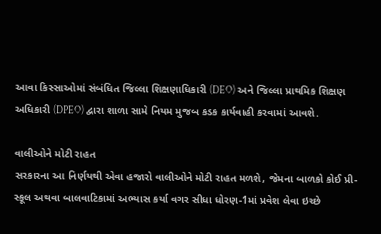આવા કિસ્સાઓમાં સંબંધિત જિલ્લા શિક્ષણાધિકારી (DEO) અને જિલ્લા પ્રાથમિક શિક્ષણ અધિકારી (DPEO) દ્વારા શાળા સામે નિયમ મુજબ કડક કાર્યવાહી કરવામાં આવશે.

વાલીઓને મોટી રાહત
સરકારના આ નિર્ણયથી એવા હજારો વાલીઓને મોટી રાહત મળશે, જેમના બાળકો કોઈ પ્રી-સ્કૂલ અથવા બાલવાટિકામાં અભ્યાસ કર્યા વગર સીધા ધોરણ-1માં પ્રવેશ લેવા ઇચ્છે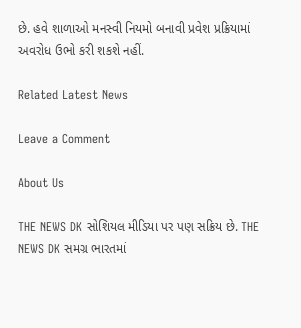છે. હવે શાળાઓ મનસ્વી નિયમો બનાવી પ્રવેશ પ્રક્રિયામાં અવરોધ ઉભો કરી શકશે નહીં.

Related Latest News

Leave a Comment

About Us

THE NEWS DK સોશિયલ મીડિયા પર પણ સક્રિય છે. THE NEWS DK સમગ્ર ભારતમાં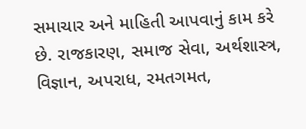સમાચાર અને માહિતી આપવાનું કામ કરે છે. રાજકારણ, સમાજ સેવા, અર્થશાસ્ત્ર, વિજ્ઞાન, અપરાધ, રમતગમત,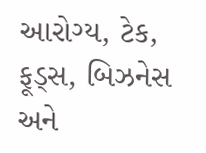આરોગ્ય, ટેક, ફૂડ્સ, બિઝનેસ અને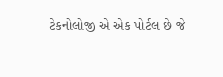ટેકનોલોજી એ એક પોર્ટલ છે જે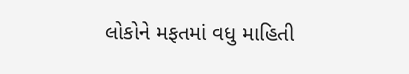લોકોને મફતમાં વધુ માહિતી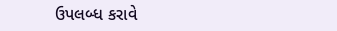ઉપલબ્ધ કરાવે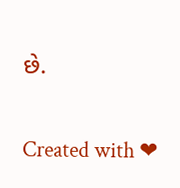છે.

Created with ❤